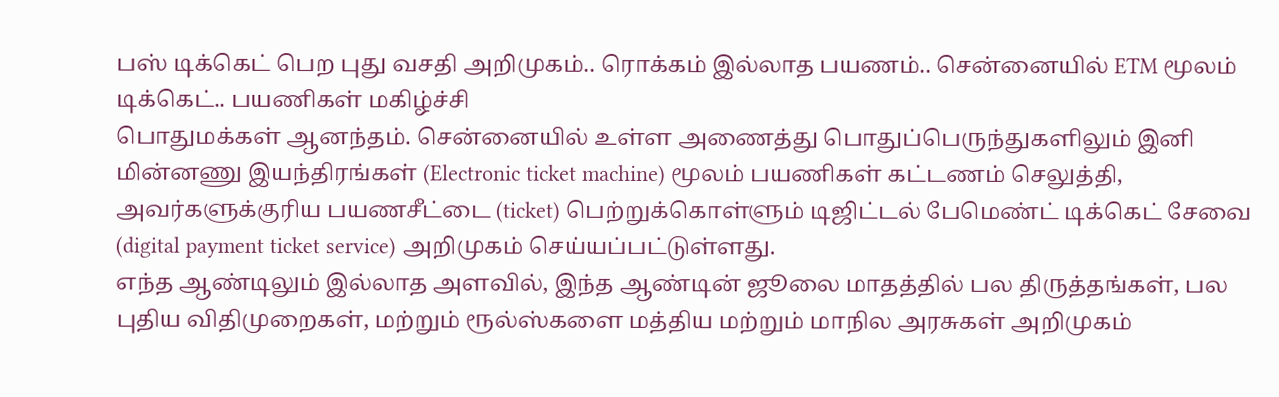பஸ் டிக்கெட் பெற புது வசதி அறிமுகம்.. ரொக்கம் இல்லாத பயணம்.. சென்னையில் ETM மூலம் டிக்கெட்.. பயணிகள் மகிழ்ச்சி
பொதுமக்கள் ஆனந்தம். சென்னையில் உள்ள அணைத்து பொதுப்பெருந்துகளிலும் இனி மின்னணு இயந்திரங்கள் (Electronic ticket machine) மூலம் பயணிகள் கட்டணம் செலுத்தி, அவர்களுக்குரிய பயணசீட்டை (ticket) பெற்றுக்கொள்ளும் டிஜிட்டல் பேமெண்ட் டிக்கெட் சேவை (digital payment ticket service) அறிமுகம் செய்யப்பட்டுள்ளது.
எந்த ஆண்டிலும் இல்லாத அளவில், இந்த ஆண்டின் ஜூலை மாதத்தில் பல திருத்தங்கள், பல புதிய விதிமுறைகள், மற்றும் ரூல்ஸ்களை மத்திய மற்றும் மாநில அரசுகள் அறிமுகம்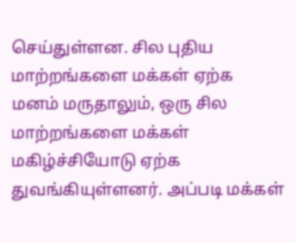செய்துள்ளன. சில புதிய மாற்றங்களை மக்கள் ஏற்க மனம் மருதாலும், ஒரு சில மாற்றங்களை மக்கள் மகிழ்ச்சியோடு ஏற்க துவங்கியுள்ளனர். அப்படி மக்கள்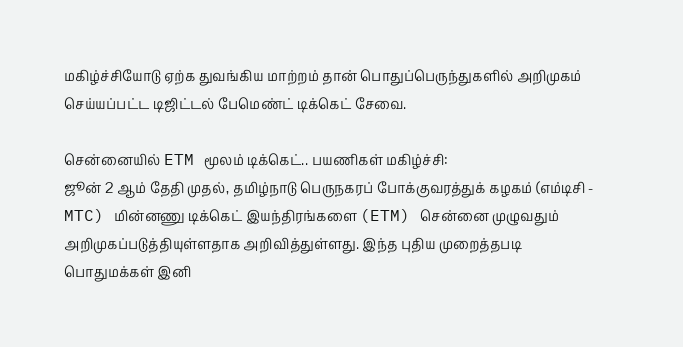மகிழ்ச்சியோடு ஏற்க துவங்கிய மாற்றம் தான் பொதுப்பெருந்துகளில் அறிமுகம் செய்யப்பட்ட டிஜிட்டல் பேமெண்ட் டிக்கெட் சேவை.

சென்னையில் ETM மூலம் டிக்கெட்.. பயணிகள் மகிழ்ச்சி:
ஜூன் 2 ஆம் தேதி முதல், தமிழ்நாடு பெருநகரப் போக்குவரத்துக் கழகம் (எம்டிசி - MTC) மின்னணு டிக்கெட் இயந்திரங்களை (ETM) சென்னை முழுவதும் அறிமுகப்படுத்தியுள்ளதாக அறிவித்துள்ளது. இந்த புதிய முறைத்தபடி பொதுமக்கள் இனி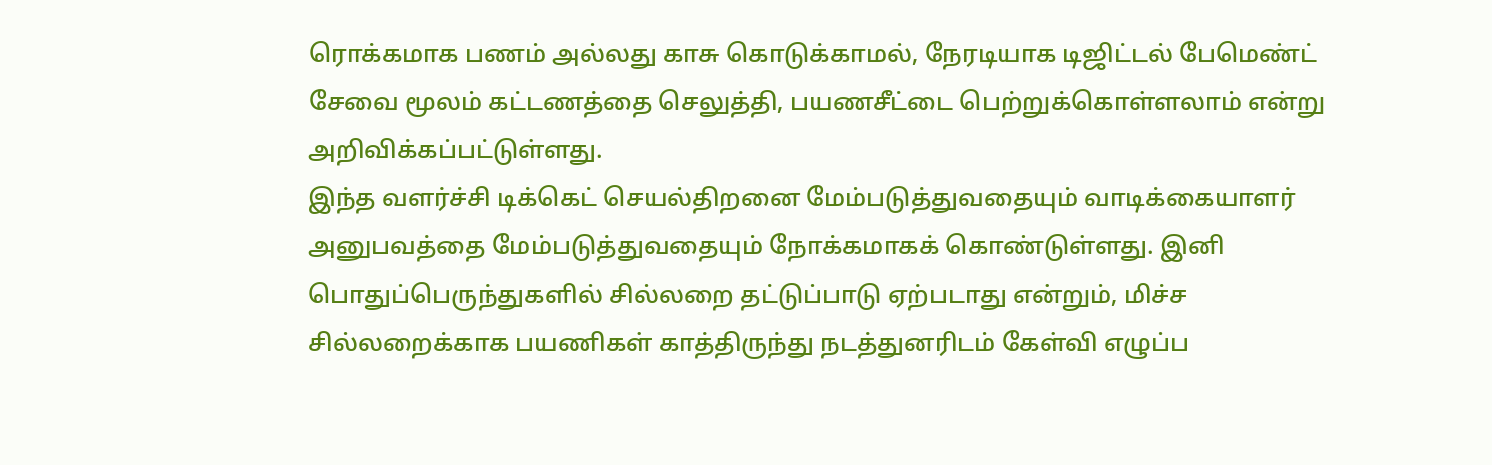ரொக்கமாக பணம் அல்லது காசு கொடுக்காமல், நேரடியாக டிஜிட்டல் பேமெண்ட் சேவை மூலம் கட்டணத்தை செலுத்தி, பயணசீட்டை பெற்றுக்கொள்ளலாம் என்று அறிவிக்கப்பட்டுள்ளது.
இந்த வளர்ச்சி டிக்கெட் செயல்திறனை மேம்படுத்துவதையும் வாடிக்கையாளர் அனுபவத்தை மேம்படுத்துவதையும் நோக்கமாகக் கொண்டுள்ளது. இனி பொதுப்பெருந்துகளில் சில்லறை தட்டுப்பாடு ஏற்படாது என்றும், மிச்ச சில்லறைக்காக பயணிகள் காத்திருந்து நடத்துனரிடம் கேள்வி எழுப்ப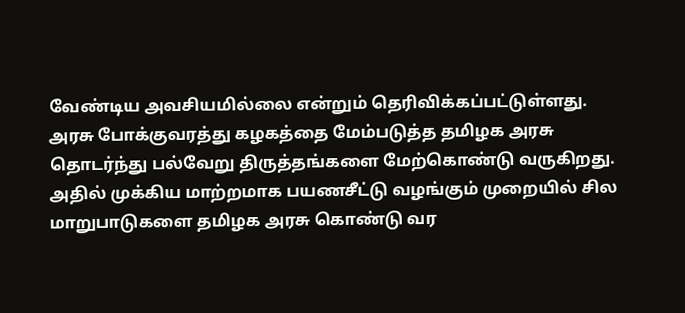வேண்டிய அவசியமில்லை என்றும் தெரிவிக்கப்பட்டுள்ளது. அரசு போக்குவரத்து கழகத்தை மேம்படுத்த தமிழக அரசு தொடர்ந்து பல்வேறு திருத்தங்களை மேற்கொண்டு வருகிறது.
அதில் முக்கிய மாற்றமாக பயணசீட்டு வழங்கும் முறையில் சில மாறுபாடுகளை தமிழக அரசு கொண்டு வர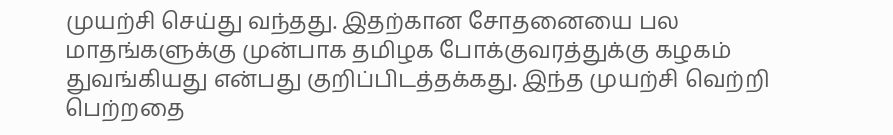முயற்சி செய்து வந்தது. இதற்கான சோதனையை பல மாதங்களுக்கு முன்பாக தமிழக போக்குவரத்துக்கு கழகம் துவங்கியது என்பது குறிப்பிடத்தக்கது. இந்த முயற்சி வெற்றி பெற்றதை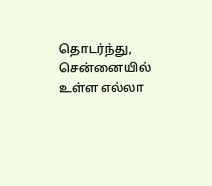தொடர்ந்து, சென்னையில் உள்ள எல்லா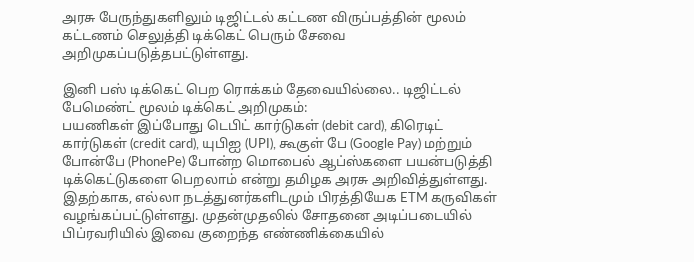அரசு பேருந்துகளிலும் டிஜிட்டல் கட்டண விருப்பத்தின் மூலம் கட்டணம் செலுத்தி டிக்கெட் பெரும் சேவை அறிமுகப்படுத்தபட்டுள்ளது.

இனி பஸ் டிக்கெட் பெற ரொக்கம் தேவையில்லை.. டிஜிட்டல் பேமெண்ட் மூலம் டிக்கெட் அறிமுகம்:
பயணிகள் இப்போது டெபிட் கார்டுகள் (debit card), கிரெடிட் கார்டுகள் (credit card), யுபிஐ (UPI), கூகுள் பே (Google Pay) மற்றும் போன்பே (PhonePe) போன்ற மொபைல் ஆப்ஸ்களை பயன்படுத்தி டிக்கெட்டுகளை பெறலாம் என்று தமிழக அரசு அறிவித்துள்ளது. இதற்காக, எல்லா நடத்துனர்களிடமும் பிரத்தியேக ETM கருவிகள் வழங்கப்பட்டுள்ளது. முதன்முதலில் சோதனை அடிப்படையில் பிப்ரவரியில் இவை குறைந்த எண்ணிக்கையில்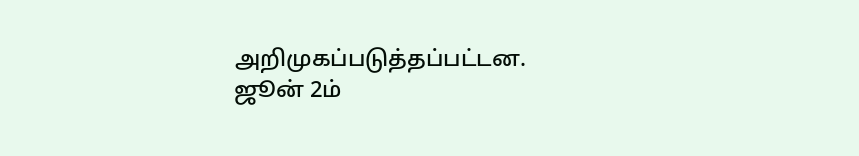அறிமுகப்படுத்தப்பட்டன.
ஜூன் 2ம்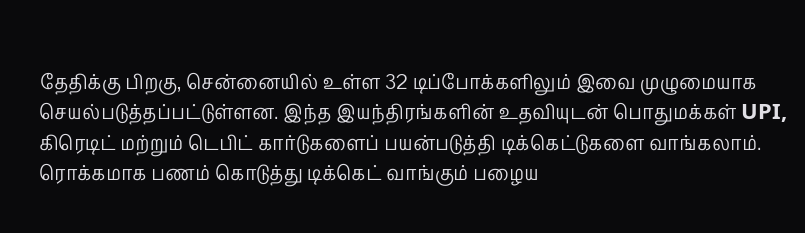தேதிக்கு பிறகு, சென்னையில் உள்ள 32 டிப்போக்களிலும் இவை முழுமையாக செயல்படுத்தப்பட்டுள்ளன. இந்த இயந்திரங்களின் உதவியுடன் பொதுமக்கள் UPI, கிரெடிட் மற்றும் டெபிட் கார்டுகளைப் பயன்படுத்தி டிக்கெட்டுகளை வாங்கலாம். ரொக்கமாக பணம் கொடுத்து டிக்கெட் வாங்கும் பழைய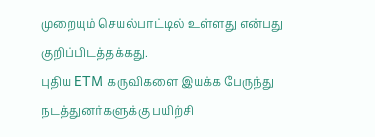முறையும் செயல்பாட்டில் உள்ளது என்பது குறிப்பிடத்தக்கது.
புதிய ETM கருவிகளை இயக்க பேருந்து நடத்துனர்களுக்கு பயிற்சி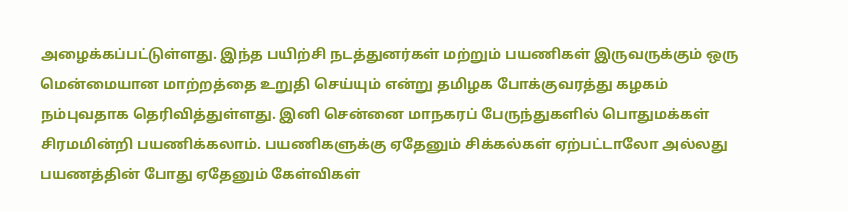அழைக்கப்பட்டுள்ளது. இந்த பயிற்சி நடத்துனர்கள் மற்றும் பயணிகள் இருவருக்கும் ஒரு மென்மையான மாற்றத்தை உறுதி செய்யும் என்று தமிழக போக்குவரத்து கழகம் நம்புவதாக தெரிவித்துள்ளது. இனி சென்னை மாநகரப் பேருந்துகளில் பொதுமக்கள் சிரமமின்றி பயணிக்கலாம். பயணிகளுக்கு ஏதேனும் சிக்கல்கள் ஏற்பட்டாலோ அல்லது பயணத்தின் போது ஏதேனும் கேள்விகள்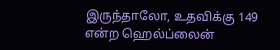இருந்தாலோ, உதவிக்கு 149 என்ற ஹெல்ப்லைன்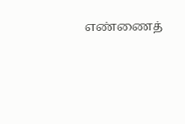எண்ணைத்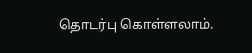தொடர்பு கொள்ளலாம்.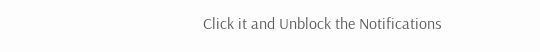Click it and Unblock the Notifications